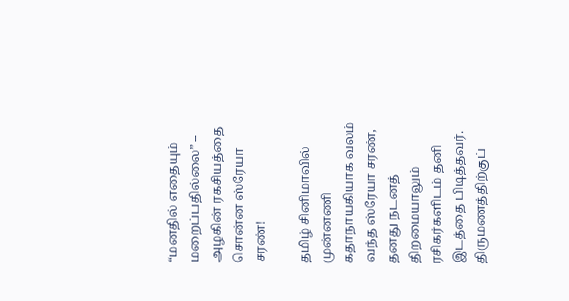“மனதில் எதையும் மறைப்பதில்லை” – அழகின் ரகசியத்தை சொன்ன ஸ்ரேயா சரண்!

தமிழ் சினிமாவில் முன்னணி கதாநாயகியாக வலம் வந்த ஸ்ரேயா சரண், தனது நடனத் திறமையாலும் ரசிகர்களிடம் தனி இடத்தை பிடித்தவர். திருமணத்திற்குப்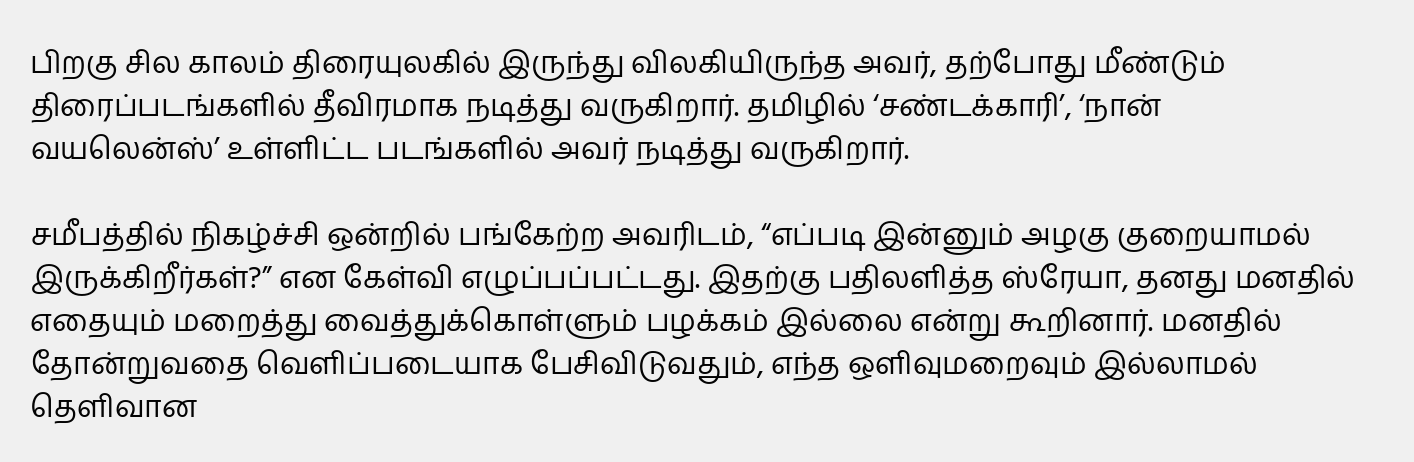பிறகு சில காலம் திரையுலகில் இருந்து விலகியிருந்த அவர், தற்போது மீண்டும் திரைப்படங்களில் தீவிரமாக நடித்து வருகிறார். தமிழில் ‘சண்டக்காரி’, ‘நான் வயலென்ஸ்’ உள்ளிட்ட படங்களில் அவர் நடித்து வருகிறார்.

சமீபத்தில் நிகழ்ச்சி ஒன்றில் பங்கேற்ற அவரிடம், “எப்படி இன்னும் அழகு குறையாமல் இருக்கிறீர்கள்?” என கேள்வி எழுப்பப்பட்டது. இதற்கு பதிலளித்த ஸ்ரேயா, தனது மனதில் எதையும் மறைத்து வைத்துக்கொள்ளும் பழக்கம் இல்லை என்று கூறினார். மனதில் தோன்றுவதை வெளிப்படையாக பேசிவிடுவதும், எந்த ஒளிவுமறைவும் இல்லாமல் தெளிவான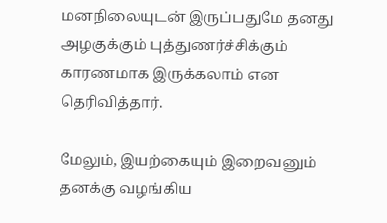மனநிலையுடன் இருப்பதுமே தனது அழகுக்கும் புத்துணர்ச்சிக்கும் காரணமாக இருக்கலாம் என தெரிவித்தார்.

மேலும், இயற்கையும் இறைவனும் தனக்கு வழங்கிய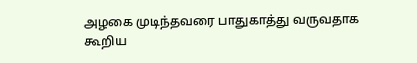அழகை முடிந்தவரை பாதுகாத்து வருவதாக கூறிய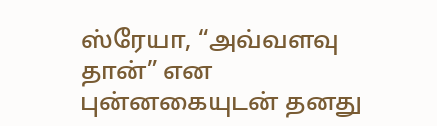ஸ்ரேயா, “அவ்வளவு தான்” என புன்னகையுடன் தனது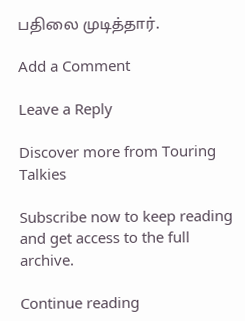பதிலை முடித்தார்.

Add a Comment

Leave a Reply

Discover more from Touring Talkies

Subscribe now to keep reading and get access to the full archive.

Continue reading